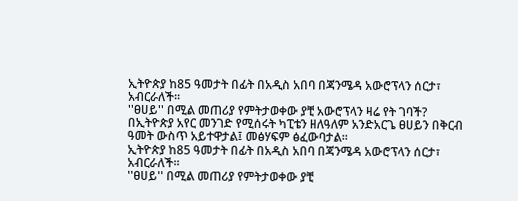ኢትዮጵያ ከ85 ዓመታት በፊት በአዲስ አበባ በጃንሜዳ አውሮፕላን ሰርታ፣ አብርራለች፡፡
''ፀሀይ'' በሚል መጠሪያ የምትታወቀው ያቺ አውሮፕላን ዛሬ የት ገባች?
በኢትዮጵያ አየር መንገድ የሚሰሩት ካፒቴን ዘለዓለም አንድአርጌ ፀሀይን በቅርብ ዓመት ውስጥ አይተዋታል፤ መፅሃፍም ፅፈውባታል፡፡
ኢትዮጵያ ከ85 ዓመታት በፊት በአዲስ አበባ በጃንሜዳ አውሮፕላን ሰርታ፣ አብርራለች፡፡
''ፀሀይ'' በሚል መጠሪያ የምትታወቀው ያቺ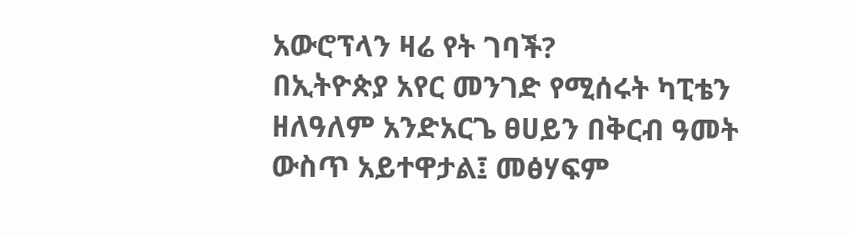አውሮፕላን ዛሬ የት ገባች?
በኢትዮጵያ አየር መንገድ የሚሰሩት ካፒቴን ዘለዓለም አንድአርጌ ፀሀይን በቅርብ ዓመት ውስጥ አይተዋታል፤ መፅሃፍም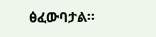ፅፈውባታል፡፡